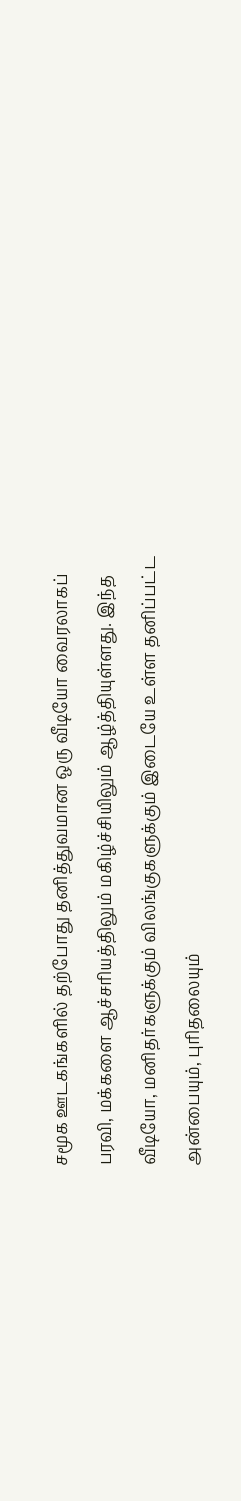சமூக ஊடகங்களில் தற்போது தனித்துவமான ஒரு வீடியோ வைரலாகப் பரவி, மக்களை ஆச்சரியத்திலும் மகிழ்ச்சியிலும் ஆழ்த்தியுள்ளது. இந்த வீடியோ, மனிதர்களுக்கும் விலங்குகளுக்கும் இடையே உள்ள தனிப்பட்ட அன்பையும், புரிதலையும்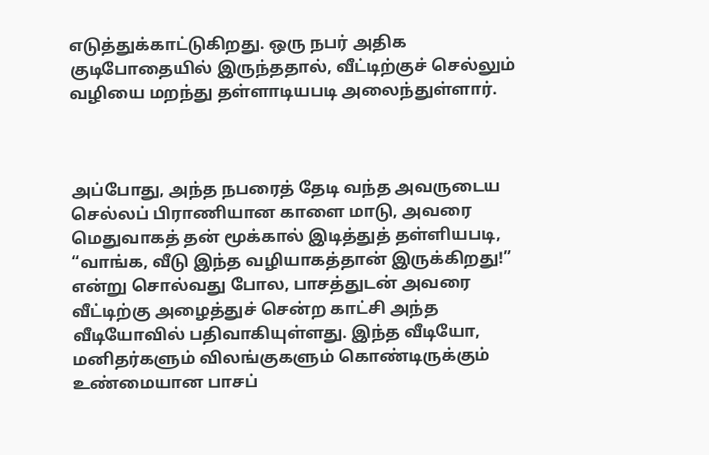எடுத்துக்காட்டுகிறது. ஒரு நபர் அதிக குடிபோதையில் இருந்ததால், வீட்டிற்குச் செல்லும் வழியை மறந்து தள்ளாடியபடி அலைந்துள்ளார்.



அப்போது, அந்த நபரைத் தேடி வந்த அவருடைய செல்லப் பிராணியான காளை மாடு, அவரை மெதுவாகத் தன் மூக்கால் இடித்துத் தள்ளியபடி, “வாங்க, வீடு இந்த வழியாகத்தான் இருக்கிறது!” என்று சொல்வது போல, பாசத்துடன் அவரை வீட்டிற்கு அழைத்துச் சென்ற காட்சி அந்த வீடியோவில் பதிவாகியுள்ளது. இந்த வீடியோ, மனிதர்களும் விலங்குகளும் கொண்டிருக்கும் உண்மையான பாசப்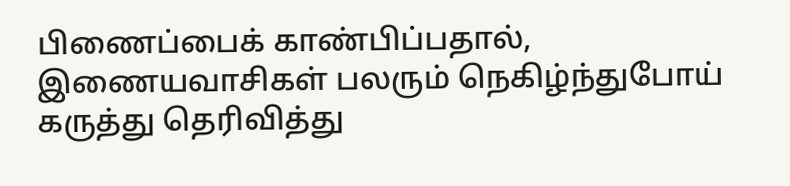பிணைப்பைக் காண்பிப்பதால், இணையவாசிகள் பலரும் நெகிழ்ந்துபோய் கருத்து தெரிவித்து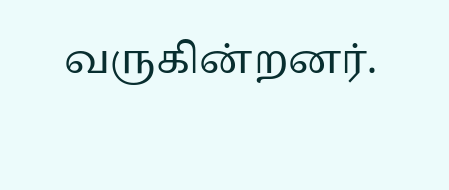வருகின்றனர்.